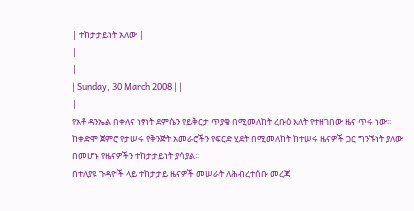| ተከታታይነት አለው |
|
|
| Sunday, 30 March 2008 | |
|
የአቶ ዳንኤል በቀለና ነፃነት ደምሴን የይቅርታ ጥያቄ በሚመለከት ረቡዕ እለት የተዘገበው ዜና ጥሩ ነው፡፡ ከቀድሞ ጀምሮ የታሠሩ የቅንጅት አመራሮችን የፍርድ ሂደት በሚመለከት ከተሠሩ ዜናዎች ጋር ግንኙነት ያለው በመሆኑ የዜናዎችን ተከታታይነት ያሳያል፡፡
በተለያዩ ጉዳዮች ላይ ተከታታይ ዜናዎች መሠራት ለሕብረተሰቡ መረጃ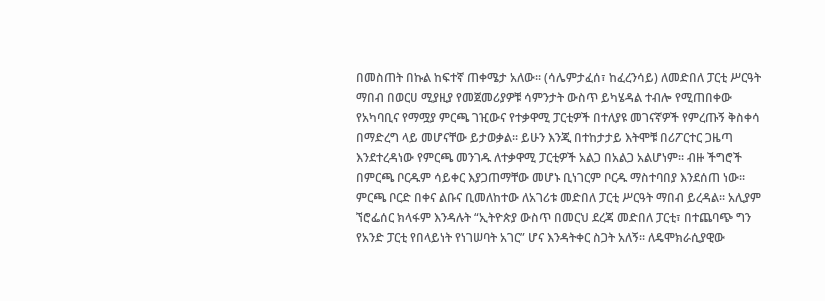በመስጠት በኩል ከፍተኛ ጠቀሜታ አለው፡፡ (ሳሌምታፈሰ፣ ከፈረንሳይ) ለመድበለ ፓርቲ ሥርዓት ማበብ በወርሀ ሚያዚያ የመጀመሪያዎቹ ሳምንታት ውስጥ ይካሄዳል ተብሎ የሚጠበቀው የአካባቢና የማሟያ ምርጫ ገዢውና የተቃዋሚ ፓርቲዎች በተለያዩ መገናኛዎች የምረጡኝ ቅስቀሳ በማድረግ ላይ መሆናቸው ይታወቃል፡፡ ይሁን እንጂ በተከታታይ እትሞቹ በሪፖርተር ጋዜጣ እንደተረዳነው የምርጫ መንገዱ ለተቃዋሚ ፓርቲዎች አልጋ በአልጋ አልሆነም፡፡ ብዙ ችግሮች በምርጫ ቦርዱም ሳይቀር እያጋጠማቸው መሆኑ ቢነገርም ቦርዱ ማስተባበያ እንደሰጠ ነው፡፡ ምርጫ ቦርድ በቀና ልቡና ቢመለከተው ለአገሪቱ መድበለ ፓርቲ ሥርዓት ማበብ ይረዳል፡፡ አሊያም ኘሮፌሰር ክላፋም እንዳሉት “ኢትዮጵያ ውስጥ በመርህ ደረጃ መድበለ ፓርቲ፣ በተጨባጭ ግን የአንድ ፓርቲ የበላይነት የነገሠባት አገር” ሆና እንዳትቀር ስጋት አለኝ፡፡ ለዴሞክራሲያዊው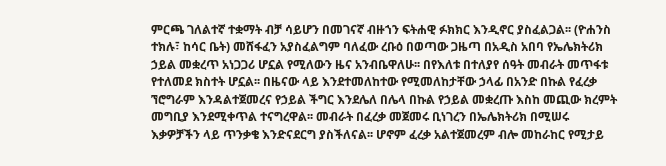ምርጫ ገለልተኛ ተቋማት ብቻ ሳይሆን በመገናኛ ብዙኀን ፍትሐዊ ፉክክር እንዲኖር ያስፈልጋል፡፡ (ዮሐንስ ተክሉ፣ ከሳር ቤት) መሸፋፈን አያስፈልግም ባለፈው ረቡዕ በወጣው ጋዜጣ በአዲስ አበባ የኤሌክትሪክ ኃይል መቋረጥ አነጋጋሪ ሆኗል የሚለውን ዜና አንብቤዋለሁ፡፡ በየእለቱ በተለያየ ሰዓት መብራት መጥፋቱ የተለመደ ክስተት ሆኗል፡፡ በዜናው ላይ እንደተመለከተው የሚመለከታቸው ኃላፊ በአንድ በኩል የፈረቃ ኘሮግራም እንዳልተጀመረና የኃይል ችግር እንደሌለ በሌላ በኩል የኃይል መቋረጡ እስከ መጪው ክረምት መግቢያ እንደሚቀጥል ተናግረዋል፡፡ መብራት በፈረቃ መጀመሩ ቢነገረን በኤሌክትሪክ በሚሠሩ እቃዎቻችን ላይ ጥንቃቄ እንድናደርግ ያስችለናል፡፡ ሆኖም ፈረቃ አልተጀመረም ብሎ መከራከር የሚታይ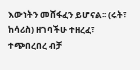እውነትን መሸፋፈን ይሆናል፡፡ (ሩት፣ ከሳሪስ) ዘገባችሁ ተዘረፈ፣ ተጭበረበረ ብቻ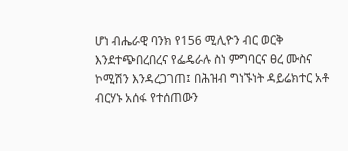ሆነ ብሔራዊ ባንክ የ156 ሚሊዮን ብር ወርቅ እንደተጭበረበረና የፌዴራሉ ስነ ምግባርና ፀረ ሙስና ኮሚሽን እንዳረጋገጠ፤ በሕዝብ ግነኙነት ዳይሬክተር አቶ ብርሃኑ አሰፋ የተሰጠውን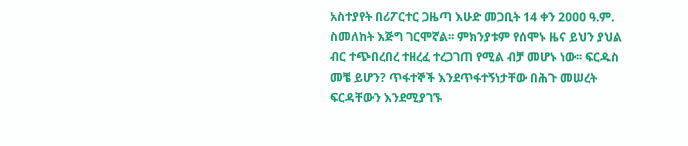አስተያየት በሪፖርተር ጋዜጣ እሁድ መጋቢት 14 ቀን 2ዐዐዐ ዓ.ም. ስመለከት እጅግ ገርሞኛል፡፡ ምክንያቱም የሰሞኑ ዜና ይህን ያህል ብር ተጭበረበረ ተዘረፈ ተረጋገጠ የሚል ብቻ መሆኑ ነው፡፡ ፍርዱስ መቼ ይሆን? ጥፋተኞች እንደጥፋተኝነታቸው በሕጉ መሠረት ፍርዳቸውን እንደሚያገኙ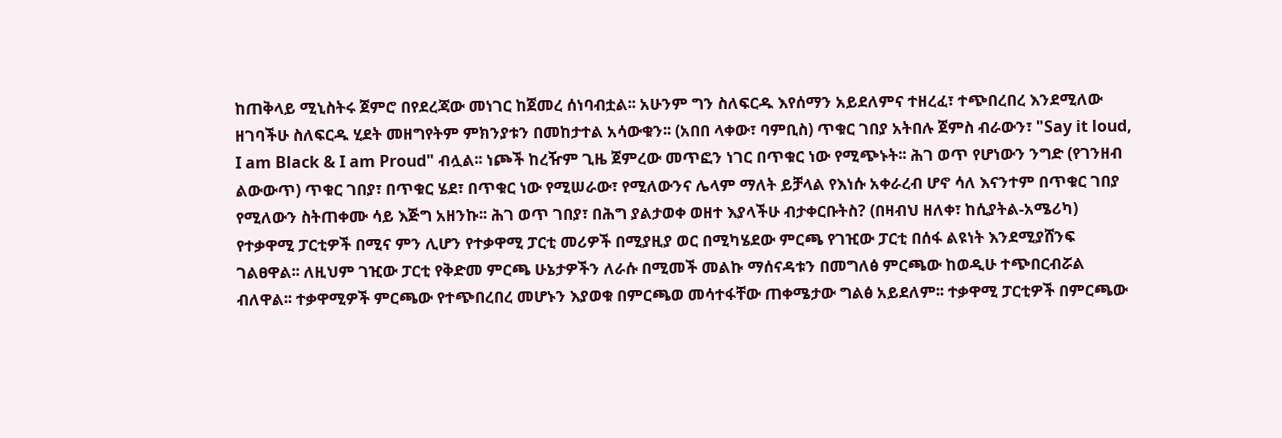ከጠቅላይ ሚኒስትሩ ጀምሮ በየደረጃው መነገር ከጀመረ ሰነባብቷል፡፡ አሁንም ግን ስለፍርዱ እየሰማን አይደለምና ተዘረፈ፣ ተጭበረበረ እንደሚለው ዘገባችሁ ስለፍርዱ ሂደት መዘግየትም ምክንያቱን በመከታተል አሳውቁን፡፡ (አበበ ላቀው፣ ባምቢስ) ጥቁር ገበያ አትበሉ ጀምስ ብራውን፣ "Say it loud, I am Black & I am Proud" ብሏል፡፡ ነጮች ከረዥም ጊዜ ጀምረው መጥፎን ነገር በጥቁር ነው የሚጭኑት፡፡ ሕገ ወጥ የሆነውን ንግድ (የገንዘብ ልውውጥ) ጥቁር ገበያ፣ በጥቁር ሄደ፣ በጥቁር ነው የሚሠራው፣ የሚለውንና ሌላም ማለት ይቻላል የእነሱ አቀራረብ ሆኖ ሳለ እናንተም በጥቁር ገበያ የሚለውን ስትጠቀሙ ሳይ እጅግ አዘንኩ፡፡ ሕገ ወጥ ገበያ፣ በሕግ ያልታወቀ ወዘተ እያላችሁ ብታቀርቡትስ? (በዛብህ ዘለቀ፣ ከሲያትል-አሜሪካ) የተቃዋሚ ፓርቲዎች በሚና ምን ሊሆን የተቃዋሚ ፓርቲ መሪዎች በሚያዚያ ወር በሚካሄደው ምርጫ የገዢው ፓርቲ በሰፋ ልዩነት እንደሚያሸንፍ ገልፀዋል፡፡ ለዚህም ገዢው ፓርቲ የቅድመ ምርጫ ሁኔታዎችን ለራሱ በሚመች መልኩ ማሰናዳቱን በመግለፅ ምርጫው ከወዲሁ ተጭበርብሯል ብለዋል፡፡ ተቃዋሚዎች ምርጫው የተጭበረበረ መሆኑን እያወቁ በምርጫወ መሳተፋቸው ጠቀሜታው ግልፅ አይደለም፡፡ ተቃዋሚ ፓርቲዎች በምርጫው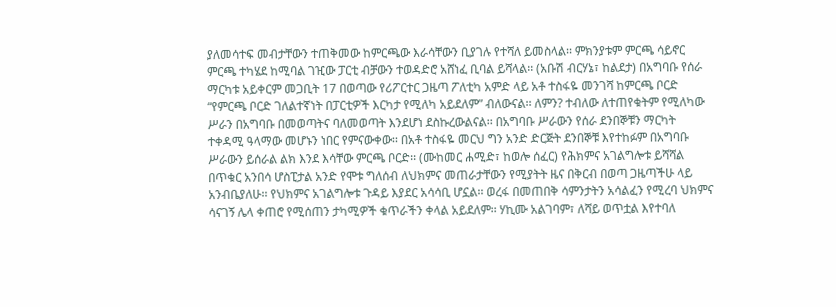ያለመሳተፍ መብታቸውን ተጠቅመው ከምርጫው እራሳቸውን ቢያገሉ የተሻለ ይመስላል፡፡ ምክንያቱም ምርጫ ሳይኖር ምርጫ ተካሄደ ከሚባል ገዢው ፓርቲ ብቻውን ተወዳድሮ አሸነፈ ቢባል ይሻላል፡፡ (አቡሽ ብርሃኔ፣ ከልደታ) በአግባቡ የሰራ ማርካቱ አይቀርም መጋቢት 17 በወጣው የሪፖርተር ጋዜጣ ፖለቲካ አምድ ላይ አቶ ተስፋዬ መንገሻ ከምርጫ ቦርድ “የምርጫ ቦርድ ገለልተኛነት በፓርቲዎች እርካታ የሚለካ አይደለም” ብለውናል፡፡ ለምን? ተብለው ለተጠየቁትም የሚለካው ሥራን በአግባቡ በመወጣትና ባለመወጣት እንደሆነ ደስኩረውልናል፡፡ በአግባቡ ሥራውን የሰራ ደንበኞቹን ማርካት ተቀዳሚ ዓላማው መሆኑን ነበር የምናውቀው፡፡ በአቶ ተስፋዬ መርህ ግን አንድ ድርጅት ደንበኞቹ እየተከፉም በአግባቡ ሥራውን ይሰራል ልክ እንደ እሳቸው ምርጫ ቦርድ፡፡ (ሙከመር ሐሚድ፣ ከወሎ ሰፈር) የሕክምና አገልግሎቱ ይሻሻል በጥቁር አንበሳ ሆስፒታል አንድ የሞቱ ግለሰብ ለህክምና መጠራታቸውን የሚያትት ዜና በቅርብ በወጣ ጋዜጣችሁ ላይ አንብቤያለሁ፡፡ የህክምና አገልግሎቱ ጉዳይ እያደር አሳሳቢ ሆኗል፡፡ ወረፋ በመጠበቅ ሳምንታትን አሳልፈን የሚረባ ህክምና ሳናገኝ ሌላ ቀጠሮ የሚሰጠን ታካሚዎች ቁጥራችን ቀላል አይደለም፡፡ ሃኪሙ አልገባም፣ ለሻይ ወጥቷል እየተባለ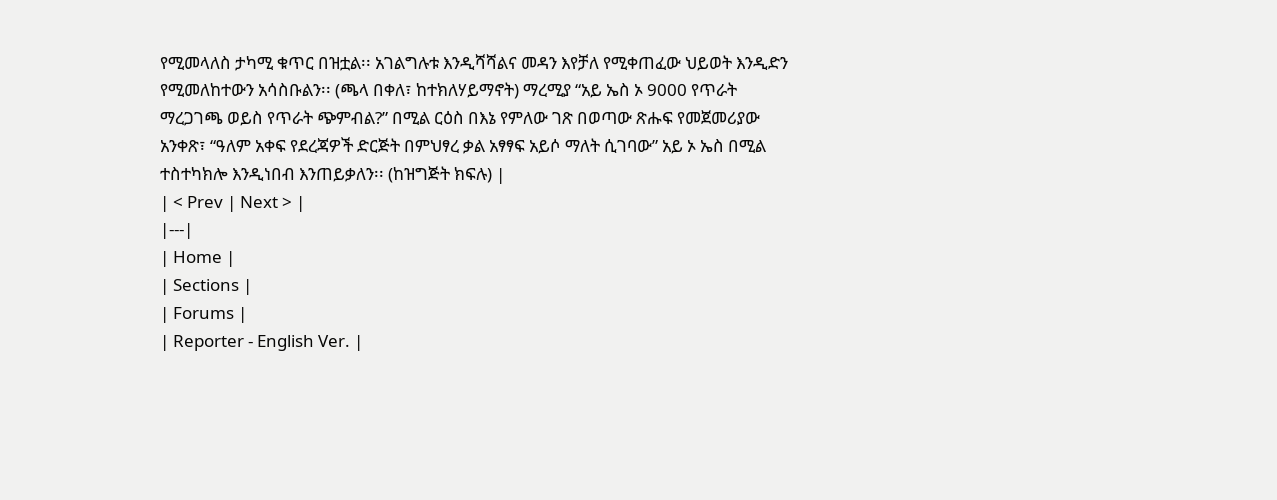የሚመላለስ ታካሚ ቁጥር በዝቷል፡፡ አገልግሉቱ እንዲሻሻልና መዳን እየቻለ የሚቀጠፈው ህይወት እንዲድን የሚመለከተውን አሳስቡልን፡፡ (ጫላ በቀለ፣ ከተክለሃይማኖት) ማረሚያ “አይ ኤስ ኦ 9000 የጥራት ማረጋገጫ ወይስ የጥራት ጭምብል?” በሚል ርዕስ በእኔ የምለው ገጽ በወጣው ጽሑፍ የመጀመሪያው አንቀጽ፣ “ዓለም አቀፍ የደረጃዎች ድርጅት በምህፃረ ቃል አፃፃፍ አይሶ ማለት ሲገባው” አይ ኦ ኤስ በሚል ተስተካክሎ እንዲነበብ እንጠይቃለን፡፡ (ከዝግጅት ክፍሉ) |
| < Prev | Next > |
|---|
| Home |
| Sections |
| Forums |
| Reporter - English Ver. |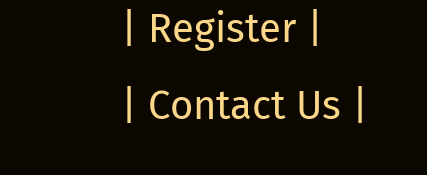| Register |
| Contact Us |